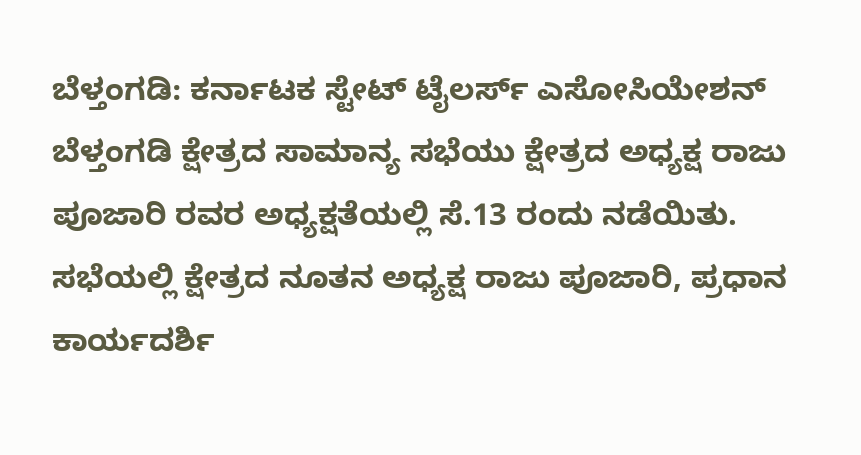ಬೆಳ್ತಂಗಡಿ: ಕರ್ನಾಟಕ ಸ್ಟೇಟ್ ಟೈಲರ್ಸ್ ಎಸೋಸಿಯೇಶನ್ ಬೆಳ್ತಂಗಡಿ ಕ್ಷೇತ್ರದ ಸಾಮಾನ್ಯ ಸಭೆಯು ಕ್ಷೇತ್ರದ ಅಧ್ಯಕ್ಷ ರಾಜು ಪೂಜಾರಿ ರವರ ಅಧ್ಯಕ್ಷತೆಯಲ್ಲಿ ಸೆ.13 ರಂದು ನಡೆಯಿತು.
ಸಭೆಯಲ್ಲಿ ಕ್ಷೇತ್ರದ ನೂತನ ಅಧ್ಯಕ್ಷ ರಾಜು ಪೂಜಾರಿ, ಪ್ರಧಾನ ಕಾರ್ಯದರ್ಶಿ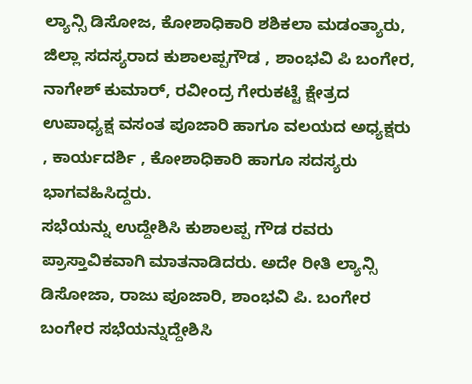ಲ್ಯಾನ್ಸಿ ಡಿಸೋಜ, ಕೋಶಾಧಿಕಾರಿ ಶಶಿಕಲಾ ಮಡಂತ್ಯಾರು, ಜಿಲ್ಲಾ ಸದಸ್ಯರಾದ ಕುಶಾಲಪ್ಪಗೌಡ , ಶಾಂಭವಿ ಪಿ ಬಂಗೇರ, ನಾಗೇಶ್ ಕುಮಾರ್, ರವೀಂದ್ರ ಗೇರುಕಟ್ಟೆ ಕ್ಷೇತ್ರದ ಉಪಾಧ್ಯಕ್ಷ ವಸಂತ ಪೂಜಾರಿ ಹಾಗೂ ವಲಯದ ಅಧ್ಯಕ್ಷರು , ಕಾರ್ಯದರ್ಶಿ , ಕೋಶಾಧಿಕಾರಿ ಹಾಗೂ ಸದಸ್ಯರು ಭಾಗವಹಿಸಿದ್ದರು.
ಸಭೆಯನ್ನು ಉದ್ದೇಶಿಸಿ ಕುಶಾಲಪ್ಪ ಗೌಡ ರವರು ಪ್ರಾಸ್ತಾವಿಕವಾಗಿ ಮಾತನಾಡಿದರು. ಅದೇ ರೀತಿ ಲ್ಯಾನ್ಸಿ ಡಿಸೋಜಾ, ರಾಜು ಪೂಜಾರಿ, ಶಾಂಭವಿ ಪಿ. ಬಂಗೇರ ಬಂಗೇರ ಸಭೆಯನ್ನುದ್ದೇಶಿಸಿ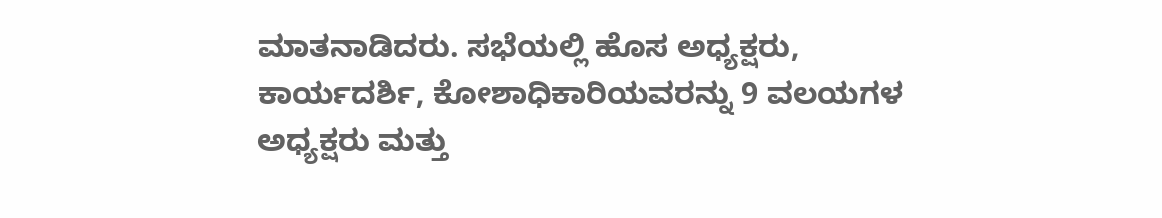ಮಾತನಾಡಿದರು. ಸಭೆಯಲ್ಲಿ ಹೊಸ ಅಧ್ಯಕ್ಷರು, ಕಾರ್ಯದರ್ಶಿ, ಕೋಶಾಧಿಕಾರಿಯವರನ್ನು 9 ವಲಯಗಳ ಅಧ್ಯಕ್ಷರು ಮತ್ತು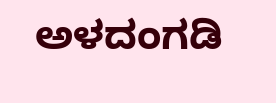ಅಳದಂಗಡಿ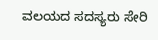ವಲಯದ ಸದಸ್ಯರು ಸೇರಿ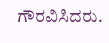ಗೌರವಿಸಿದರು.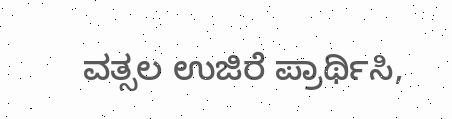ವತ್ಸಲ ಉಜಿರೆ ಪ್ರಾರ್ಥಿಸಿ,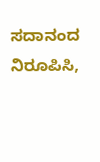ಸದಾನಂದ ನಿರೂಪಿಸಿ,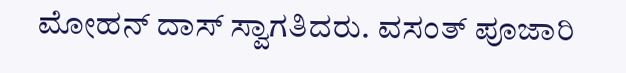ಮೋಹನ್ ದಾಸ್ ಸ್ವಾಗತಿದರು. ವಸಂತ್ ಪೂಜಾರಿ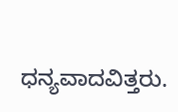ಧನ್ಯವಾದವಿತ್ತರು.